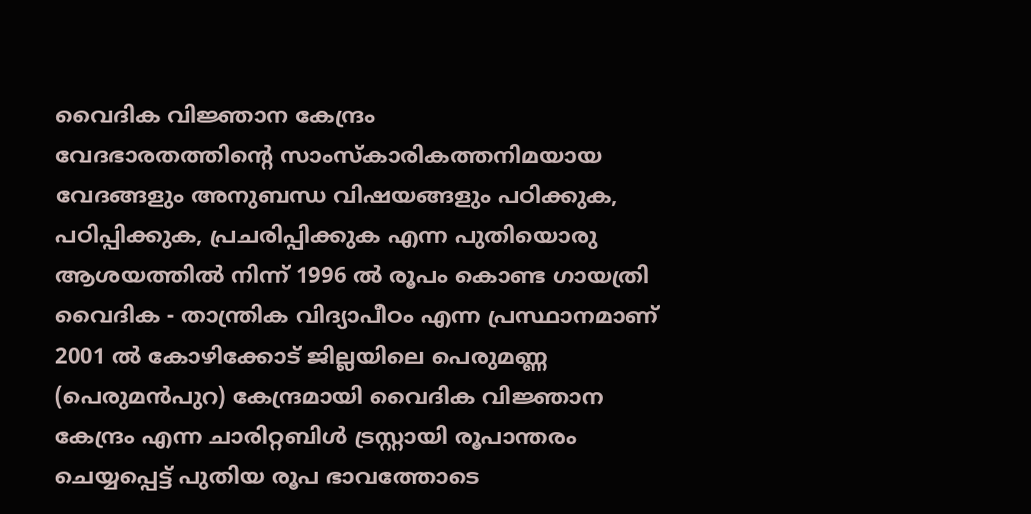വൈദിക വിജ്ഞാന കേന്ദ്രം
വേദഭാരതത്തിന്റെ സാംസ്കാരികത്തനിമയായ വേദങ്ങളും അനുബന്ധ വിഷയങ്ങളും പഠിക്കുക, പഠിപ്പിക്കുക, പ്രചരിപ്പിക്കുക എന്ന പുതിയൊരു ആശയത്തിൽ നിന്ന് 1996 ൽ രൂപം കൊണ്ട ഗായത്രി വൈദിക - താന്ത്രിക വിദ്യാപീഠം എന്ന പ്രസ്ഥാനമാണ് 2001 ൽ കോഴിക്കോട് ജില്ലയിലെ പെരുമണ്ണ (പെരുമൻപുറ) കേന്ദ്രമായി വൈദിക വിജ്ഞാന കേന്ദ്രം എന്ന ചാരിറ്റബിൾ ട്രസ്റ്റായി രൂപാന്തരം ചെയ്യപ്പെട്ട് പുതിയ രൂപ ഭാവത്തോടെ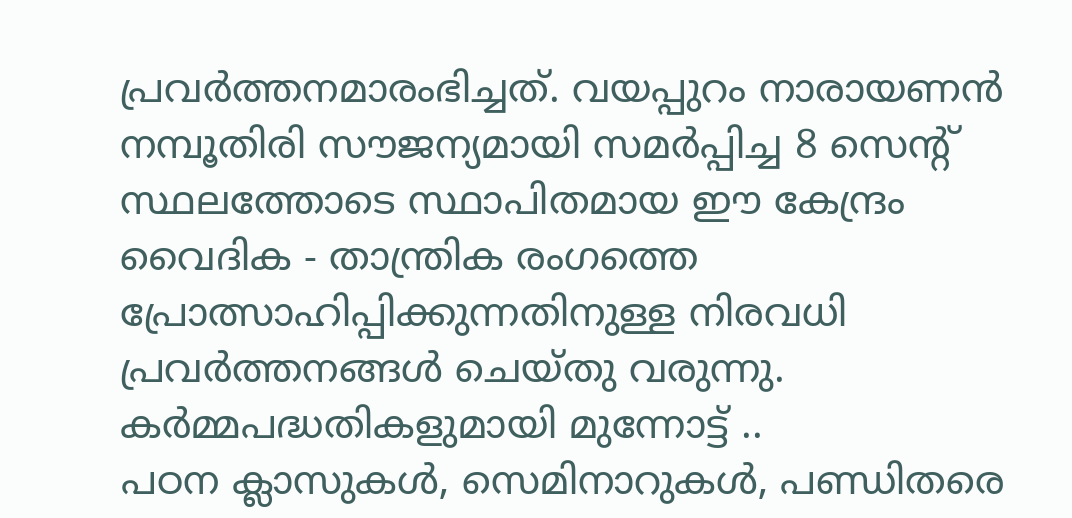പ്രവർത്തനമാരംഭിച്ചത്. വയപ്പുറം നാരായണൻ നമ്പൂതിരി സൗജന്യമായി സമർപ്പിച്ച 8 സെന്റ് സ്ഥലത്തോടെ സ്ഥാപിതമായ ഈ കേന്ദ്രം വൈദിക - താന്ത്രിക രംഗത്തെ പ്രോത്സാഹിപ്പിക്കുന്നതിനുള്ള നിരവധി പ്രവർത്തനങ്ങൾ ചെയ്തു വരുന്നു.
കർമ്മപദ്ധതികളുമായി മുന്നോട്ട് ..
പഠന ക്ലാസുകൾ, സെമിനാറുകൾ, പണ്ഡിതരെ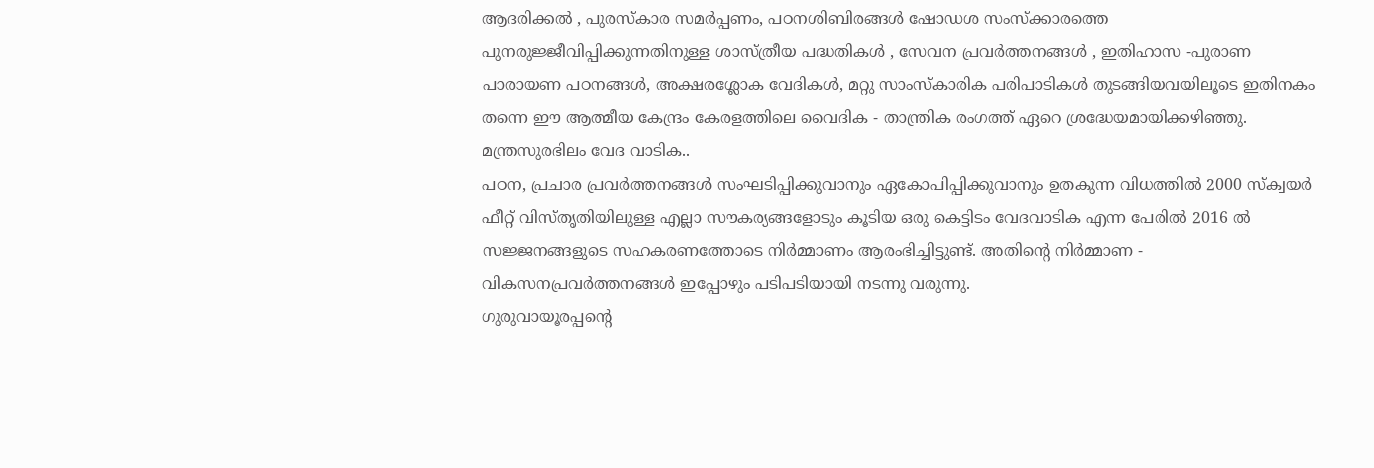ആദരിക്കൽ , പുരസ്കാര സമർപ്പണം, പഠനശിബിരങ്ങൾ ഷോഡശ സംസ്ക്കാരത്തെ പുനരുജ്ജീവിപ്പിക്കുന്നതിനുള്ള ശാസ്ത്രീയ പദ്ധതികൾ , സേവന പ്രവർത്തനങ്ങൾ , ഇതിഹാസ -പുരാണ പാരായണ പഠനങ്ങൾ, അക്ഷരശ്ലോക വേദികൾ, മറ്റു സാംസ്കാരിക പരിപാടികൾ തുടങ്ങിയവയിലൂടെ ഇതിനകം തന്നെ ഈ ആത്മീയ കേന്ദ്രം കേരളത്തിലെ വൈദിക - താന്ത്രിക രംഗത്ത് ഏറെ ശ്രദ്ധേയമായിക്കഴിഞ്ഞു.
മന്ത്രസുരഭിലം വേദ വാടിക..
പഠന, പ്രചാര പ്രവർത്തനങ്ങൾ സംഘടിപ്പിക്കുവാനും ഏകോപിപ്പിക്കുവാനും ഉതകുന്ന വിധത്തിൽ 2000 സ്ക്വയർ ഫീറ്റ് വിസ്തൃതിയിലുള്ള എല്ലാ സൗകര്യങ്ങളോടും കൂടിയ ഒരു കെട്ടിടം വേദവാടിക എന്ന പേരിൽ 2016 ൽ സജ്ജനങ്ങളുടെ സഹകരണത്തോടെ നിർമ്മാണം ആരംഭിച്ചിട്ടുണ്ട്. അതിന്റെ നിർമ്മാണ - വികസനപ്രവർത്തനങ്ങൾ ഇപ്പോഴും പടിപടിയായി നടന്നു വരുന്നു.
ഗുരുവായൂരപ്പൻ്റെ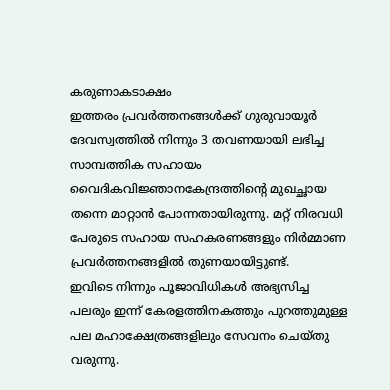കരുണാകടാക്ഷം
ഇത്തരം പ്രവർത്തനങ്ങൾക്ക് ഗുരുവായൂർ ദേവസ്വത്തിൽ നിന്നും 3 തവണയായി ലഭിച്ച സാമ്പത്തിക സഹായം വൈദികവിജ്ഞാനകേന്ദ്രത്തിൻ്റെ മുഖച്ഛായ തന്നെ മാറ്റാൻ പോന്നതായിരുന്നു. മറ്റ് നിരവധി പേരുടെ സഹായ സഹകരണങ്ങളും നിർമ്മാണ പ്രവർത്തനങ്ങളിൽ തുണയായിട്ടുണ്ട്.
ഇവിടെ നിന്നും പൂജാവിധികൾ അഭ്യസിച്ച പലരും ഇന്ന് കേരളത്തിനകത്തും പുറത്തുമുള്ള പല മഹാക്ഷേത്രങ്ങളിലും സേവനം ചെയ്തു വരുന്നു.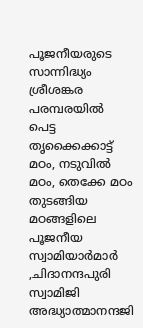പൂജനീയരുടെ സാന്നിദ്ധ്യം
ശ്രീശങ്കര പരമ്പരയിൽ പെട്ട തൃക്കൈക്കാട്ട് മഠം, നടുവിൽ മഠം, തെക്കേ മഠം തുടങ്ങിയ മഠങ്ങളിലെ പൂജനീയ സ്വാമിയാർമാർ ,ചിദാനന്ദപുരി സ്വാമിജി അദ്ധ്യാത്മാനന്ദജി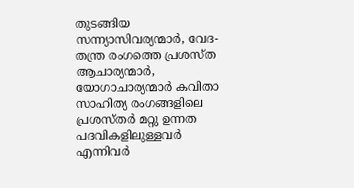തുടങ്ങിയ സന്ന്യാസിവര്യന്മാർ, വേദ-തന്ത്ര രംഗത്തെ പ്രശസ്ത ആചാര്യന്മാർ, യോഗാചാര്യന്മാർ കവിതാ സാഹിത്യ രംഗങ്ങളിലെ പ്രശസ്തർ മറ്റു ഉന്നത പദവികളിലുള്ളവർ എന്നിവർ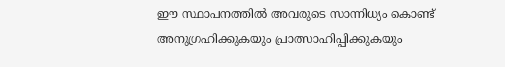ഈ സ്ഥാപനത്തിൽ അവരുടെ സാന്നിധ്യം കൊണ്ട് അനുഗ്രഹിക്കുകയും പ്രാത്സാഹിപ്പിക്കുകയും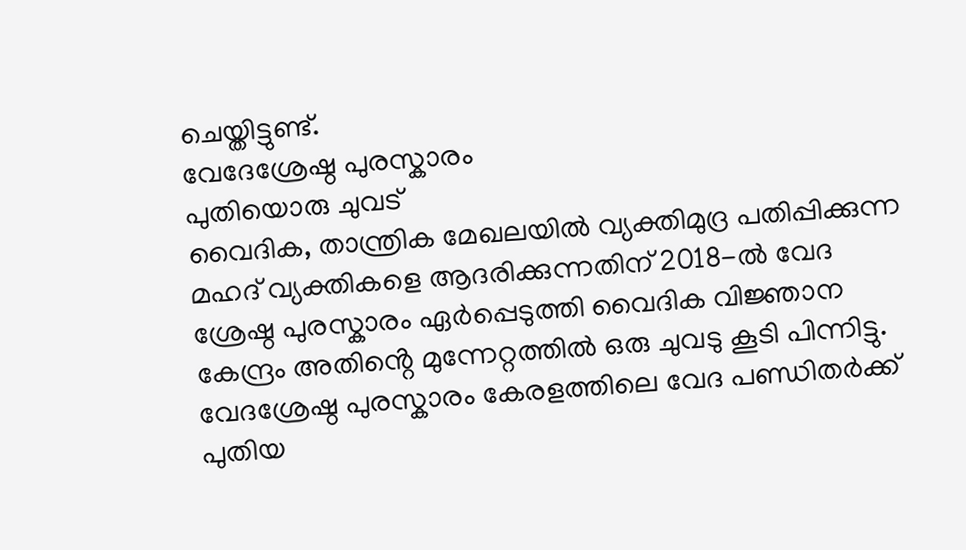ചെയ്തിട്ടുണ്ട്.
വേദേശ്രേഷ്ഠ പുരസ്കാരം
പുതിയൊരു ചുവട്
വൈദിക, താന്ത്രിക മേഖലയിൽ വ്യക്തിമുദ്ര പതിപ്പിക്കുന്ന മഹദ് വ്യക്തികളെ ആദരിക്കുന്നതിന് 2018-ൽ വേദ ശ്രേഷ്ഠ പുരസ്കാരം ഏർപ്പെടുത്തി വൈദിക വിജ്ഞാന കേന്ദ്രം അതിൻ്റെ മുന്നേറ്റത്തിൽ ഒരു ചുവടു കൂടി പിന്നിട്ടു. വേദശ്രേഷ്ഠ പുരസ്കാരം കേരളത്തിലെ വേദ പണ്ഡിതർക്ക് പുതിയ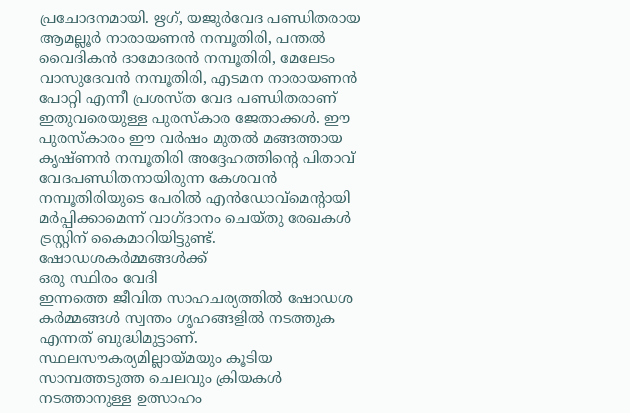പ്രചോദനമായി. ഋഗ്, യജുർവേദ പണ്ഡിതരായ ആമല്ലൂർ നാരായണൻ നമ്പൂതിരി, പന്തൽ വൈദികൻ ദാമോദരൻ നമ്പൂതിരി, മേലേടം വാസുദേവൻ നമ്പൂതിരി, എടമന നാരായണൻ പോറ്റി എന്നീ പ്രശസ്ത വേദ പണ്ഡിതരാണ് ഇതുവരെയുള്ള പുരസ്കാര ജേതാക്കൾ. ഈ പുരസ്കാരം ഈ വർഷം മുതൽ മങ്ങത്തായ കൃഷ്ണൻ നമ്പൂതിരി അദ്ദേഹത്തിന്റെ പിതാവ് വേദപണ്ഡിതനായിരുന്ന കേശവൻ നമ്പൂതിരിയുടെ പേരിൽ എൻഡോവ്മെന്റായി മർപ്പിക്കാമെന്ന് വാഗ്ദാനം ചെയ്തു രേഖകൾ ട്രസ്റ്റിന് കൈമാറിയിട്ടുണ്ട്.
ഷോഡശകർമ്മങ്ങൾക്ക്
ഒരു സ്ഥിരം വേദി
ഇന്നത്തെ ജീവിത സാഹചര്യത്തിൽ ഷോഡശ കർമ്മങ്ങൾ സ്വന്തം ഗൃഹങ്ങളിൽ നടത്തുക എന്നത് ബുദ്ധിമുട്ടാണ്. സ്ഥലസൗകര്യമില്ലായ്മയും കൂടിയ സാമ്പത്തടുത്ത ചെലവും ക്രിയകൾ നടത്താനുള്ള ഉത്സാഹം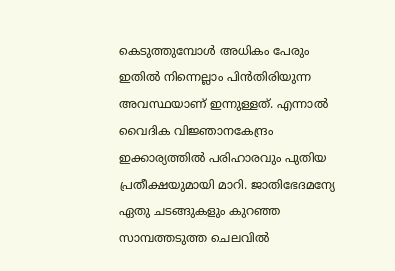കെടുത്തുമ്പോൾ അധികം പേരും ഇതിൽ നിന്നെല്ലാം പിൻതിരിയുന്ന അവസ്ഥയാണ് ഇന്നുള്ളത്. എന്നാൽ വൈദിക വിജ്ഞാനകേന്ദ്രം ഇക്കാര്യത്തിൽ പരിഹാരവും പുതിയ പ്രതീക്ഷയുമായി മാറി. ജാതിഭേദമന്യേ ഏതു ചടങ്ങുകളും കുറഞ്ഞ സാമ്പത്തടുത്ത ചെലവിൽ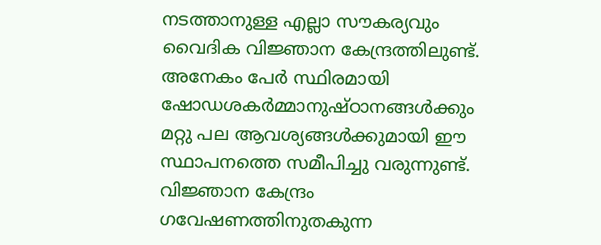നടത്താനുള്ള എല്ലാ സൗകര്യവും വൈദിക വിജ്ഞാന കേന്ദ്രത്തിലുണ്ട്. അനേകം പേർ സ്ഥിരമായി ഷോഡശകർമ്മാനുഷ്ഠാനങ്ങൾക്കും മറ്റു പല ആവശ്യങ്ങൾക്കുമായി ഈ സ്ഥാപനത്തെ സമീപിച്ചു വരുന്നുണ്ട്.
വിജ്ഞാന കേന്ദ്രം
ഗവേഷണത്തിനുതകുന്ന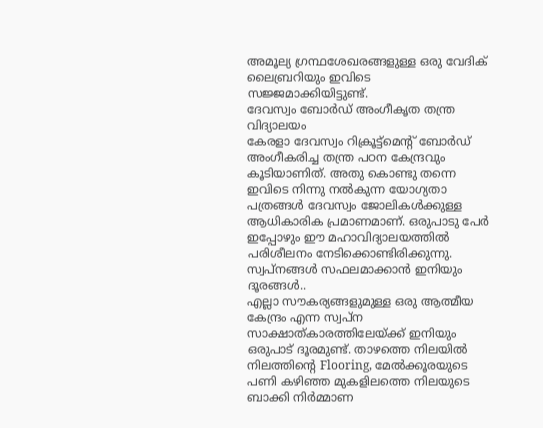അമൂല്യ ഗ്രന്ഥശേഖരങ്ങളുള്ള ഒരു വേദിക് ലൈബ്രറിയും ഇവിടെ സജ്ജമാക്കിയിട്ടുണ്ട്.
ദേവസ്വം ബോർഡ് അംഗീകൃത തന്ത്ര വിദ്യാലയം
കേരളാ ദേവസ്വം റിക്രൂട്ട്മെന്റ് ബോർഡ് അംഗീകരിച്ച തന്ത്ര പഠന കേന്ദ്രവും കൂടിയാണിത്. അതു കൊണ്ടു തന്നെ ഇവിടെ നിന്നു നൽകുന്ന യോഗ്യതാ പത്രങ്ങൾ ദേവസ്വം ജോലികൾക്കുള്ള ആധികാരിക പ്രമാണമാണ്. ഒരുപാടു പേർ ഇപ്പോഴും ഈ മഹാവിദ്യാലയത്തിൽ പരിശീലനം നേടിക്കൊണ്ടിരിക്കുന്നു.
സ്വപ്നങ്ങൾ സഫലമാക്കാൻ ഇനിയും ദൂരങ്ങൾ..
എല്ലാ സൗകര്യങ്ങളുമുള്ള ഒരു ആത്മീയ കേന്ദ്രം എന്ന സ്വപ്ന സാക്ഷാത്കാരത്തിലേയ്ക്ക് ഇനിയും ഒരുപാട് ദൂരമുണ്ട്. താഴത്തെ നിലയിൽ നിലത്തിന്റെ Flooring, മേൽക്കൂരയുടെ പണി കഴിഞ്ഞ മുകളിലത്തെ നിലയുടെ ബാക്കി നിർമ്മാണ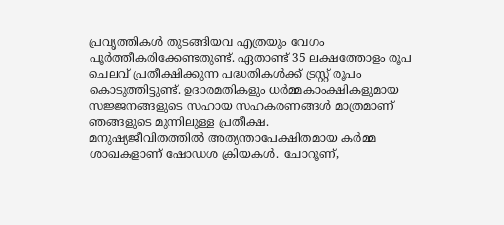പ്രവൃത്തികൾ തുടങ്ങിയവ എത്രയും വേഗം പൂർത്തീകരിക്കേണ്ടതുണ്ട്. ഏതാണ്ട് 35 ലക്ഷത്തോളം രൂപ ചെലവ് പ്രതീക്ഷിക്കുന്ന പദ്ധതികൾക്ക് ട്രസ്റ്റ് രൂപം കൊടുത്തിട്ടുണ്ട്. ഉദാരമതികളും ധർമ്മകാംക്ഷികളുമായ സജ്ജനങ്ങളുടെ സഹായ സഹകരണങ്ങൾ മാത്രമാണ് ഞങ്ങളുടെ മുന്നിലുള്ള പ്രതീക്ഷ.
മനുഷ്യജീവിതത്തിൽ അത്യന്താപേക്ഷിതമായ കർമ്മ ശാഖകളാണ് ഷോഡശ ക്രിയകൾ. ചോറൂണ്,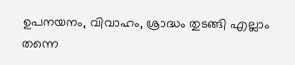ഉപനയനം, വിവാഹം, ശ്രാദ്ധം തുടങ്ങി എല്ലാം തന്നെ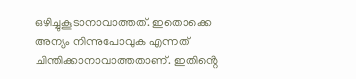ഒഴിച്ചുകൂടാനാവാത്തത്. ഇതൊക്കെ അന്യം നിന്നുപോവുക എന്നത് ചിന്തിക്കാനാവാത്തതാണ്. ഇതിൻ്റെ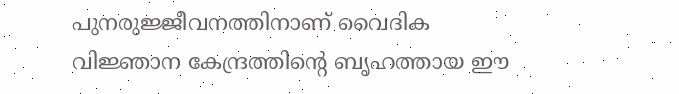പുനരുജ്ജീവനത്തിനാണ് വൈദിക വിജ്ഞാന കേന്ദ്രത്തിൻ്റെ ബൃഹത്തായ ഈ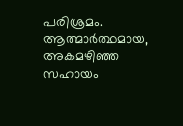പരിശ്രമം. ആത്മാർത്ഥമായ, അകമഴിഞ്ഞ സഹായം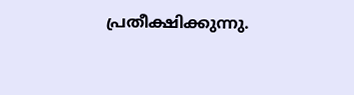പ്രതീക്ഷിക്കുന്നു.